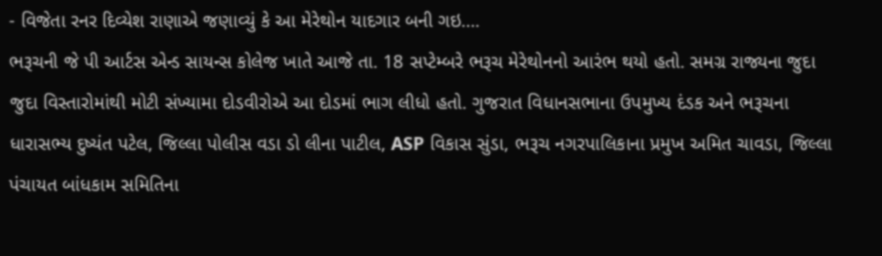- વિજેતા રનર દિવ્યેશ રાણાએ જણાવ્યું કે આ મેરેથોન યાદગાર બની ગઇ….
ભરૂચની જે પી આર્ટસ એન્ડ સાયન્સ કોલેજ ખાતે આજે તા. 18 સપ્ટેમ્બરે ભરૂચ મેરેથોનનો આરંભ થયો હતો. સમગ્ર રાજ્યના જુદા જુદા વિસ્તારોમાંથી મોટી સંખ્યામા દોડવીરોએ આ દોડમાં ભાગ લીધો હતો. ગુજરાત વિધાનસભાના ઉપમુખ્ય દંડક અને ભરૂચના ધારાસભ્ય દુષ્યંત પટેલ, જિલ્લા પોલીસ વડા ડો લીના પાટીલ, ASP વિકાસ સુંડા, ભરૂચ નગરપાલિકાના પ્રમુખ અમિત ચાવડા, જિલ્લા પંચાયત બાંધકામ સમિતિના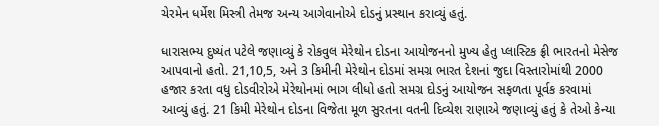ચેરમેન ધર્મેશ મિસ્ત્રી તેમજ અન્ય આગેવાનોએ દોડનું પ્રસ્થાન કરાવ્યું હતું.

ધારાસભ્ય દુષ્યંત પટેલે જણાવ્યું કે રોકવુલ મેરેથોન દોડના આયોજનનો મુખ્ય હેતુ પ્લાસ્ટિક ફ્રી ભારતનો મેસેજ આપવાનો હતો. 21,10,5, અને 3 કિમીની મેરેથોન દોડમાં સમગ્ર ભારત દેશનાં જુદા વિસ્તારોમાંથી 2000 હજાર કરતા વધુ દોડવીરોએ મેરેથોનમાં ભાગ લીધો હતો સમગ્ર દોડનું આયોજન સફળતા પૂર્વક કરવામાં આવ્યું હતું. 21 કિમી મેરેથોન દોડના વિજેતા મૂળ સુરતના વતની દિવ્યેશ રાણાએ જણાવ્યું હતું કે તેઓ કેન્યા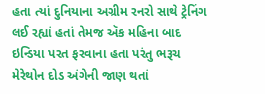હતા ત્યાં દુનિયાના અગ્રીમ રનરો સાથે ટ્રેનિંગ લઈ રહ્યાં હતાં તેમજ ઍક મહિના બાદ ઇન્ડિયા પરત ફરવાના હતા પરંતુ ભરૂચ મેરેથોન દોડ અંગેની જાણ થતાં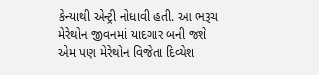કેન્યાથી એન્ટ્રી નોધાવી હતી. આ ભરૂચ મેરેથોન જીવનમાં યાદગાર બની જશે એમ પણ મેરેથોન વિજેતા દિવ્યેશ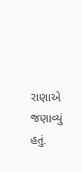રાણાએ જણાવ્યું હતું.